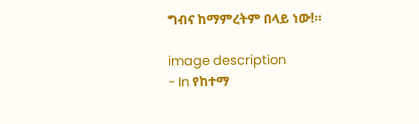ግብና ከማምረትም በላይ ነው!።

image description
- In የከተማ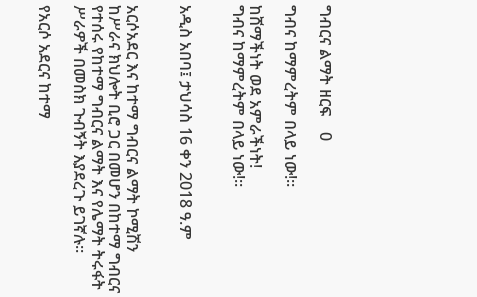ግብርና ልማት ዘርፍ    0

ግብና ከማምረትም በላይ ነው!።

ከሸማችነት ወደ አምራችነት!
ግብና ከማምረትም በላይ ነው!።


አዲስ አበባ፤ ታህሳስ 16 ቀን 2018 ዓ.ም


አርሶአደር እና ከተማ ግብርና ልማት ኮሚሽን ከሥራና ክህሎት ቢሮ ጋር በመሆን በከተማ ግብርና የተሰሩ የከተማ ግብርና ልማት እና የሌማት ትሩፋት ሥራዎች በመስክ ጉብኝት እያደረጉ ይገኛሉ።

የአርሶ አደርና ከተማ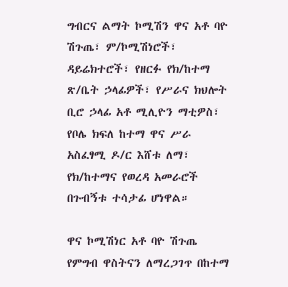ግብርና ልማት ኮሚሽን ዋና አቶ ባዮ ሽጉጤ፣ ም/ኮሚሽነሮች፣ ዳይሬክተሮች፣ የዘርፉ የክ/ከተማ ጽ/ቤት ኃላፊዎች፣ የሥራና ክህሎት ቢሮ ኃላፊ አቶ ሚሊዮን ማቲዎስ፣ የቦሌ ክፍለ ከተማ ዋና ሥራ አስፈፃሚ ዶ/ር እሸቱ ለማ፣ የክ/ከተማና የወረዳ አመራሮች በጉብኝቱ ተሳታፊ ሆነዋል።

ዋና ኮሚሽነር አቶ ባዮ ሽጉጤ የምግብ ዋስትናን ለማረጋገጥ በከተማ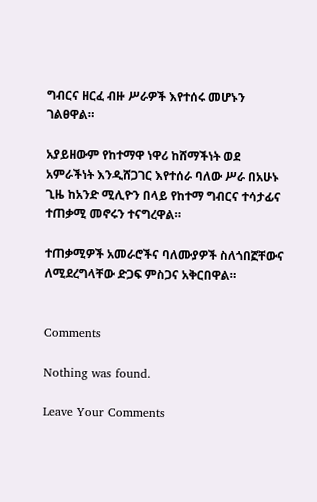ግብርና ዘርፈ ብዙ ሥራዎች እየተሰሩ መሆኑን ገልፀዋል።

አያይዘውም የከተማዋ ነዋሪ ከሸማችነት ወደ አምራችነት እንዲሸጋገር እየተሰራ ባለው ሥራ በአሁኑ ጊዜ ከአንድ ሚሊዮን በላይ የከተማ ግብርና ተሳታፊና ተጠቃሚ መኖሩን ተናግረዋል።

ተጠቃሚዎች አመራሮችና ባለሙያዎች ስለጎበኟቸውና ለሚደረግላቸው ድጋፍ ምስጋና አቅርበዋል።


Comments

Nothing was found.

Leave Your Comments